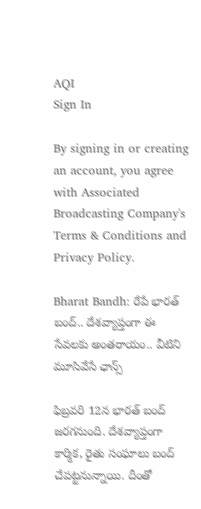AQI
Sign In

By signing in or creating an account, you agree with Associated Broadcasting Company's Terms & Conditions and Privacy Policy.

Bharat Bandh: రేపే భారత్ బంద్.. దేశవ్యాప్తంగా ఈ సేవలకు అంతరాయం.. వీటిని మూసివేసే ఛాన్స్

ఫిబ్రవరి 12న భారత్ బంద్ జరగనుంది. దేశవ్యాప్తంగా కార్మిక, రైతు సంఘాలు బంద్ చేపట్టనున్నాయి. దీంతో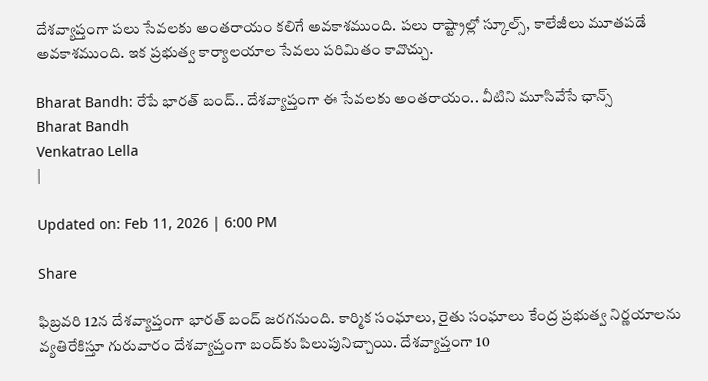దేశవ్యాప్తంగా పలు సేవలకు అంతరాయం కలిగే అవకాశముంది. పలు రాష్ట్రాల్లో స్కూల్స్, కాలేజీలు మూతపడే అవకాశముంది. ఇక ప్రభుత్వ కార్యాలయాల సేవలు పరిమితం కావొచ్చు.

Bharat Bandh: రేపే భారత్ బంద్.. దేశవ్యాప్తంగా ఈ సేవలకు అంతరాయం.. వీటిని మూసివేసే ఛాన్స్
Bharat Bandh
Venkatrao Lella
|

Updated on: Feb 11, 2026 | 6:00 PM

Share

ఫిబ్రవరి 12న దేశవ్యాప్తంగా భారత్ బంద్ జరగనుంది. కార్మిక సంఘాలు, రైతు సంఘాలు కేంద్ర ప్రభుత్వ నిర్ణయాలను వ్యతిరేకిస్తూ గురువారం దేశవ్యాప్తంగా బంద్‌కు పిలుపునిచ్చాయి. దేశవ్యాప్తంగా 10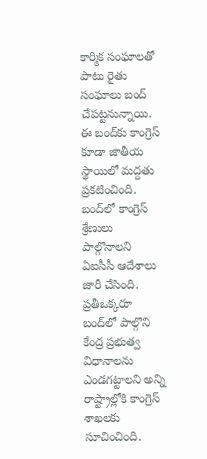కార్మిక సంఘాలతో పాటు రైతు సంఘాలు బంద్ చేపట్టనున్నాయి. ఈ బంద్‌కు కాంగ్రెస్ కూడా జాతీయ స్థాయిలో మద్దతు ప్రకటించింది. బంద్‌లో కాంగ్రెస్ శ్రేణులు పాల్గొనాలని ఏఐసీసీ ఆదేశాలు జారీ చేసింది. ప్రతీఒక్కరూ బంద్‌లో పాల్గొని కేంద్ర ప్రభుత్వ విధానాలను ఎండగట్టాలని అన్ని రాష్ట్రాల్లోకి కాంగ్రెస్ శాఖలకు సూచించింది.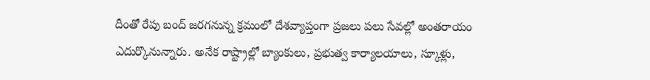దీంతో రేపు బంద్ జరగనున్న క్రమంలో దేశవ్యాప్తంగా ప్రజలు పలు సేవల్లో అంతరాయం ఎదుర్కొనున్నారు. అనేక రాష్ట్రాల్లో బ్యాంకులు, ప్రభుత్వ కార్యాలయాలు, స్కూళ్లు,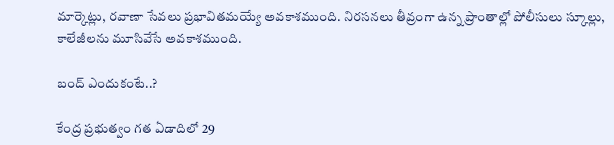మార్కెట్లు, రవాణా సేవలు ప్రభావితమయ్యే అవకాశముంది. నిరసనలు తీవ్రంగా ఉన్న ప్రాంతాల్లో పోలీసులు స్కూల్లు, కాలేజీలను మూసివేసే అవకాశముంది.

బంద్ ఎందుకంటే..?

కేంద్ర ప్రభుత్వం గత ఏడాదిలో 29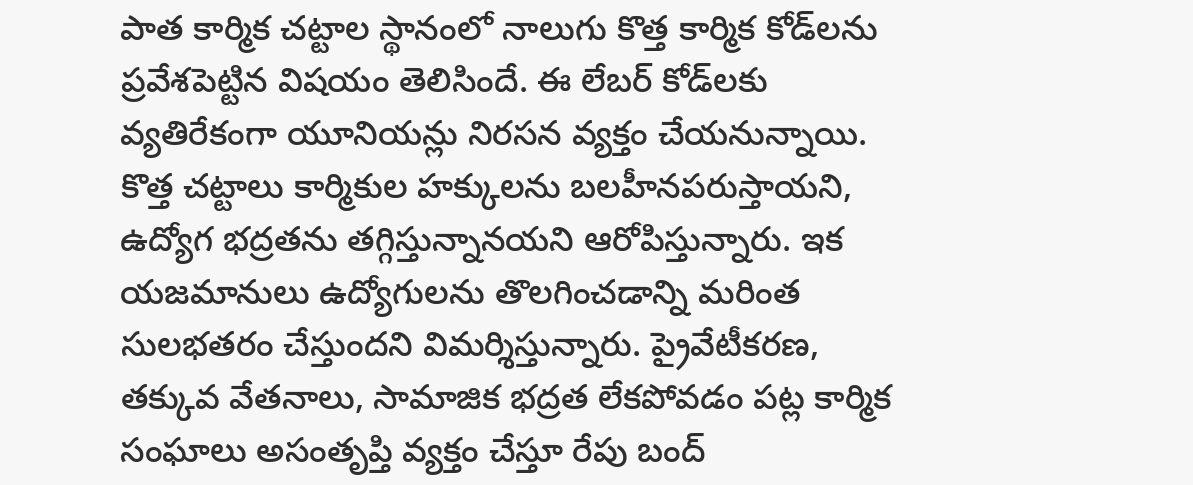పాత కార్మిక చట్టాల స్థానంలో నాలుగు కొత్త కార్మిక కోడ్‌లను ప్రవేశపెట్టిన విషయం తెలిసిందే. ఈ లేబర్ కోడ్‌లకు వ్యతిరేకంగా యూనియన్లు నిరసన వ్యక్తం చేయనున్నాయి. కొత్త చట్టాలు కార్మికుల హక్కులను బలహీనపరుస్తాయని, ఉద్యోగ భద్రతను తగ్గిస్తున్నానయని ఆరోపిస్తున్నారు. ఇక యజమానులు ఉద్యోగులను తొలగించడాన్ని మరింత సులభతరం చేస్తుందని విమర్శిస్తున్నారు. ప్రైవేటీకరణ, తక్కువ వేతనాలు, సామాజిక భద్రత లేకపోవడం పట్ల కార్మిక సంఘాలు అసంతృప్తి వ్యక్తం చేస్తూ రేపు బంద్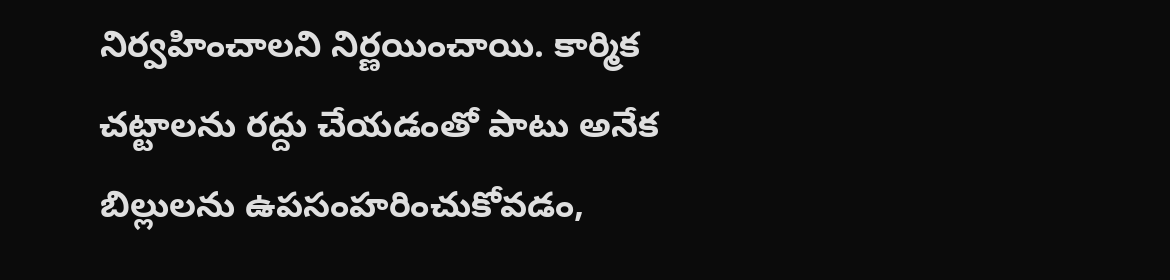నిర్వహించాలని నిర్ణయించాయి. కార్మిక చట్టాలను రద్దు చేయడంతో పాటు అనేక బిల్లులను ఉపసంహరించుకోవడం,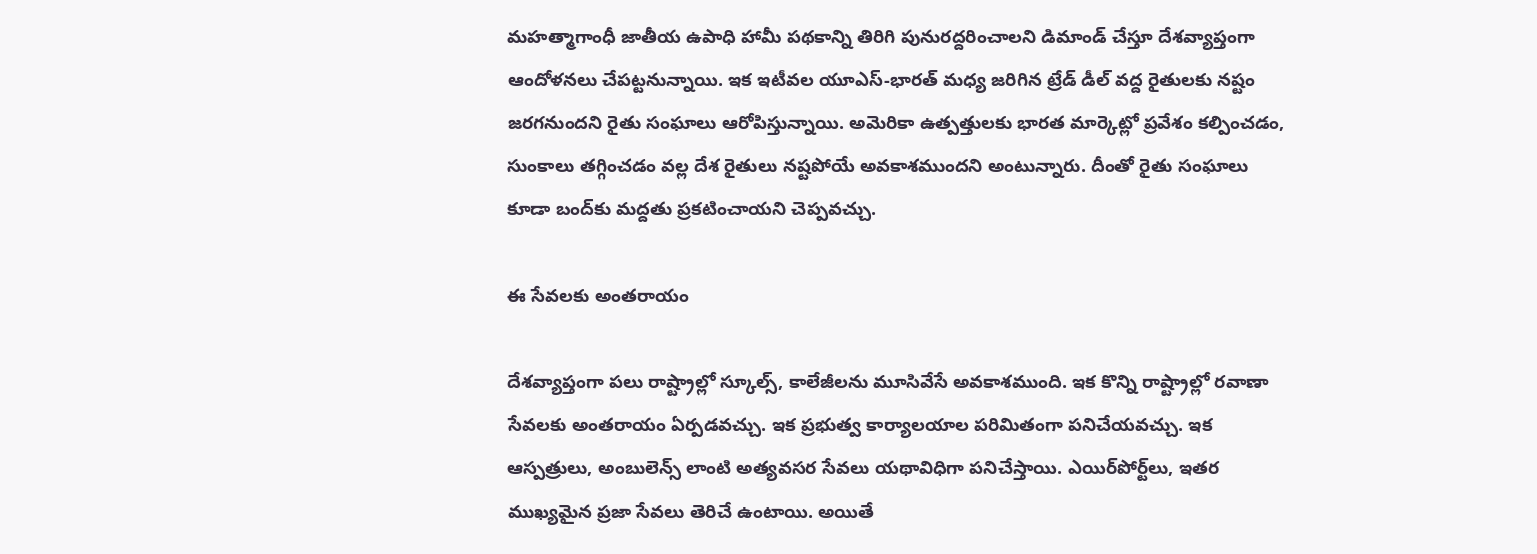మహత్మాగాంధీ జాతీయ ఉపాధి హామీ పథకాన్ని తిరిగి పునురద్దరించాలని డిమాండ్ చేస్తూ దేశవ్యాప్తంగా ఆందోళనలు చేపట్టనున్నాయి. ఇక ఇటీవల యూఎస్-భారత్ మధ్య జరిగిన ట్రేడ్ డీల్ వద్ద రైతులకు నష్టం జరగనుందని రైతు సంఘాలు ఆరోపిస్తున్నాయి. అమెరికా ఉత్పత్తులకు భారత మార్కెట్లో ప్రవేశం కల్పించడం, సుంకాలు తగ్గించడం వల్ల దేశ రైతులు నష్టపోయే అవకాశముందని అంటున్నారు. దీంతో రైతు సంఘాలు కూడా బంద్‌కు మద్దతు ప్రకటించాయని చెప్పవచ్చు.

ఈ సేవలకు అంతరాయం

దేశవ్యాప్తంగా పలు రాష్ట్రాల్లో స్కూల్స్, కాలేజీలను మూసివేసే అవకాశముంది. ఇక కొన్ని రాష్ట్రాల్లో రవాణా సేవలకు అంతరాయం ఏర్పడవచ్చు. ఇక ప్రభుత్వ కార్యాలయాల పరిమితంగా పనిచేయవచ్చు. ఇక ఆస్పత్రులు, అంబులెన్స్ లాంటి అత్యవసర సేవలు యథావిధిగా పనిచేస్తాయి. ఎయిర్‌పోర్ట్‌లు, ఇతర ముఖ్యమైన ప్రజా సేవలు తెరిచే ఉంటాయి. అయితే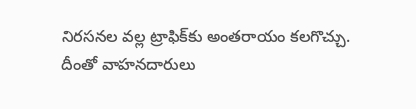నిరసనల వల్ల ట్రాఫిక్‌కు అంతరాయం కలగొచ్చు. దీంతో వాహనదారులు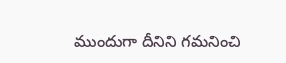ముందుగా దీనిని గమనించి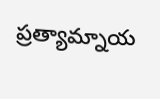ప్రత్యామ్నాయ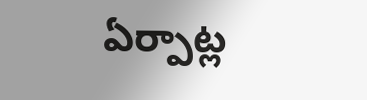ఏర్పాట్ల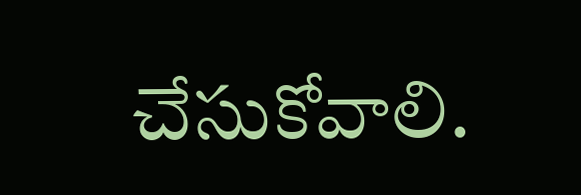చేసుకోవాలి.